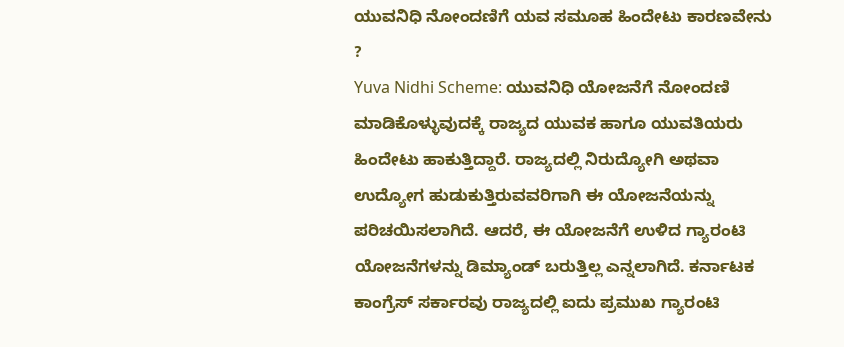ಯುವನಿಧಿ ನೋಂದಣಿಗೆ ಯವ ಸಮೂಹ ಹಿಂದೇಟು ಕಾರಣವೇನು ?
Yuva Nidhi Scheme: ಯುವನಿಧಿ ಯೋಜನೆಗೆ ನೋಂದಣಿ ಮಾಡಿಕೊಳ್ಳುವುದಕ್ಕೆ ರಾಜ್ಯದ ಯುವಕ ಹಾಗೂ ಯುವತಿಯರು ಹಿಂದೇಟು ಹಾಕುತ್ತಿದ್ದಾರೆ. ರಾಜ್ಯದಲ್ಲಿ ನಿರುದ್ಯೋಗಿ ಅಥವಾ ಉದ್ಯೋಗ ಹುಡುಕುತ್ತಿರುವವರಿಗಾಗಿ ಈ ಯೋಜನೆಯನ್ನು ಪರಿಚಯಿಸಲಾಗಿದೆ. ಆದರೆ, ಈ ಯೋಜನೆಗೆ ಉಳಿದ ಗ್ಯಾರಂಟಿ ಯೋಜನೆಗಳನ್ನು ಡಿಮ್ಯಾಂಡ್ ಬರುತ್ತಿಲ್ಲ ಎನ್ನಲಾಗಿದೆ. ಕರ್ನಾಟಕ ಕಾಂಗ್ರೆಸ್ ಸರ್ಕಾರವು ರಾಜ್ಯದಲ್ಲಿ ಐದು ಪ್ರಮುಖ ಗ್ಯಾರಂಟಿ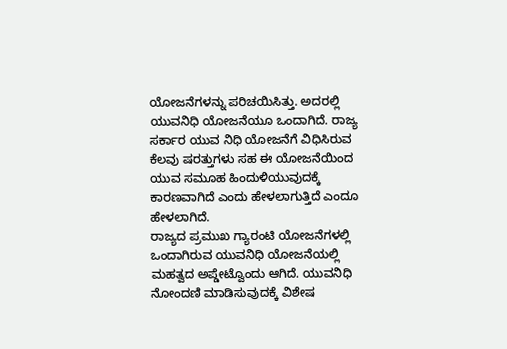ಯೋಜನೆಗಳನ್ನು ಪರಿಚಯಿಸಿತ್ತು. ಅದರಲ್ಲಿ ಯುವನಿಧಿ ಯೋಜನೆಯೂ ಒಂದಾಗಿದೆ. ರಾಜ್ಯ ಸರ್ಕಾರ ಯುವ ನಿಧಿ ಯೋಜನೆಗೆ ವಿಧಿಸಿರುವ ಕೆಲವು ಷರತ್ತುಗಳು ಸಹ ಈ ಯೋಜನೆಯಿಂದ ಯುವ ಸಮೂಹ ಹಿಂದುಳಿಯುವುದಕ್ಕೆ ಕಾರಣವಾಗಿದೆ ಎಂದು ಹೇಳಲಾಗುತ್ತಿದೆ ಎಂದೂ ಹೇಳಲಾಗಿದೆ.
ರಾಜ್ಯದ ಪ್ರಮುಖ ಗ್ಯಾರಂಟಿ ಯೋಜನೆಗಳಲ್ಲಿ ಒಂದಾಗಿರುವ ಯುವನಿಧಿ ಯೋಜನೆಯಲ್ಲಿ ಮಹತ್ವದ ಅಪ್ಡೇಟ್ವೊಂದು ಆಗಿದೆ. ಯುವನಿಧಿ ನೋಂದಣಿ ಮಾಡಿಸುವುದಕ್ಕೆ ವಿಶೇಷ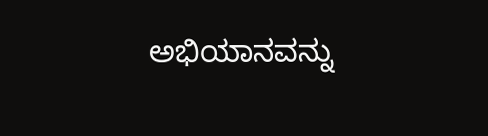ಅಭಿಯಾನವನ್ನು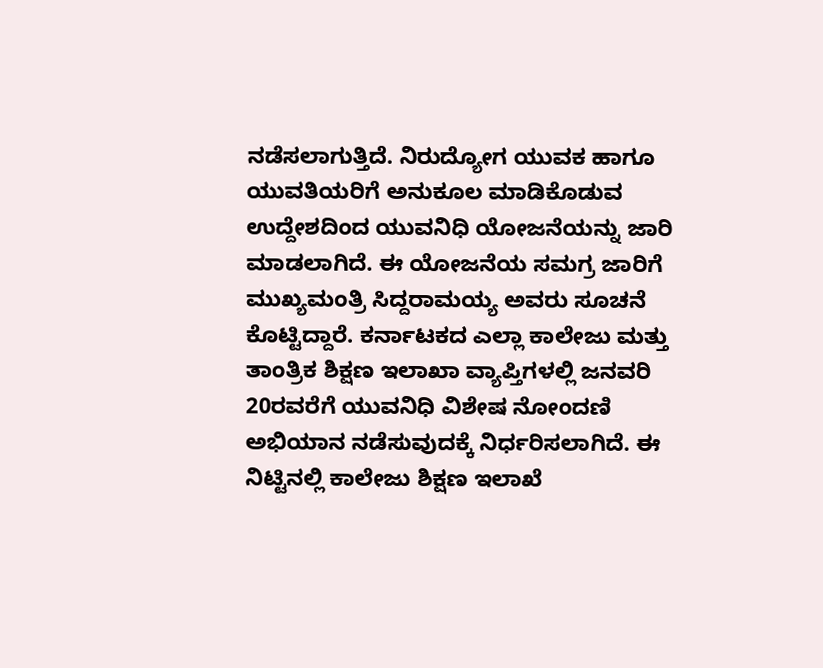ನಡೆಸಲಾಗುತ್ತಿದೆ. ನಿರುದ್ಯೋಗ ಯುವಕ ಹಾಗೂ ಯುವತಿಯರಿಗೆ ಅನುಕೂಲ ಮಾಡಿಕೊಡುವ ಉದ್ದೇಶದಿಂದ ಯುವನಿಧಿ ಯೋಜನೆಯನ್ನು ಜಾರಿ ಮಾಡಲಾಗಿದೆ. ಈ ಯೋಜನೆಯ ಸಮಗ್ರ ಜಾರಿಗೆ ಮುಖ್ಯಮಂತ್ರಿ ಸಿದ್ದರಾಮಯ್ಯ ಅವರು ಸೂಚನೆ ಕೊಟ್ಟಿದ್ದಾರೆ. ಕರ್ನಾಟಕದ ಎಲ್ಲಾ ಕಾಲೇಜು ಮತ್ತು ತಾಂತ್ರಿಕ ಶಿಕ್ಷಣ ಇಲಾಖಾ ವ್ಯಾಪ್ತಿಗಳಲ್ಲಿ ಜನವರಿ 20ರವರೆಗೆ ಯುವನಿಧಿ ವಿಶೇಷ ನೋಂದಣಿ ಅಭಿಯಾನ ನಡೆಸುವುದಕ್ಕೆ ನಿರ್ಧರಿಸಲಾಗಿದೆ. ಈ ನಿಟ್ಟಿನಲ್ಲಿ ಕಾಲೇಜು ಶಿಕ್ಷಣ ಇಲಾಖೆ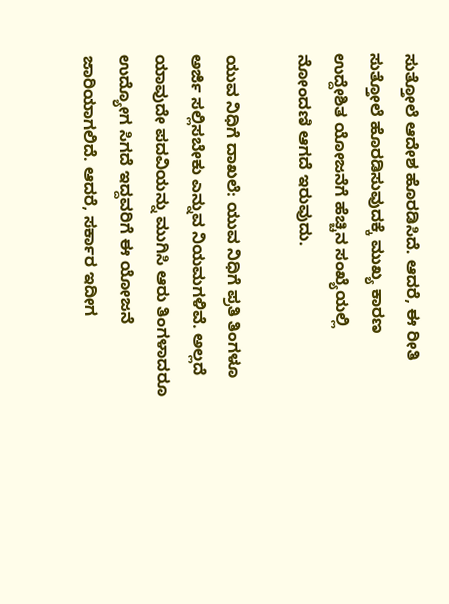ಸುತ್ತೋಲೆ ಆದೇಶ ಹೊರಡಿಸಿದೆ. ಆದರೆ, ಈ ರೀತಿ ಸುತ್ತೋಲೆ ಹೊರಡಿಸುವುದಕ್ಕೆ ಮುಖ್ಯ ಕಾರಣ ಉದ್ದೇಶಿತ ಯೋಜನೆಗೆ ಹೆಚ್ಚಿನ ಸಂಖ್ಯೆಯಲ್ಲಿ ನೋಂದಣಿ ಆಗದೆ ಇರುವುದು.

ಯುವ ನಿಧಿಗೆ ದಾಖಲೆ: ಯುವ ನಿಧಿಗೆ ಪ್ರತಿ ತಿಂಗಳೂ ಅರ್ಜಿ ಸಲ್ಲಿಸಬೇಕು ಎನ್ನುವ ನಿಯಮಗಳಿವೆ. ಅಲ್ಲದೆ ಯಾವುದೇ ಪದವಿಯನ್ನು ಮುಗಿಸಿ ಆರು ತಿಂಗಳಾದರೂ ಉದ್ಯೋಗ ಸಿಗದೆ ಇದ್ದವರಿಗೆ ಈ ಯೋಜನೆ ಜಾರಿಯಾಗಲಿದೆ. ಆದರೆ, ಸರ್ಕಾರ ಇದೀಗ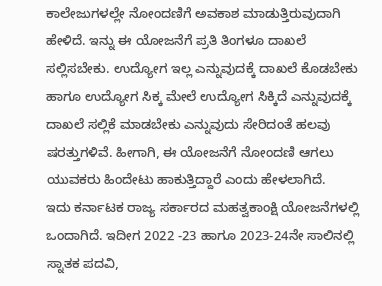ಕಾಲೇಜುಗಳಲ್ಲೇ ನೋಂದಣಿಗೆ ಅವಕಾಶ ಮಾಡುತ್ತಿರುವುದಾಗಿ ಹೇಳಿದೆ. ಇನ್ನು ಈ ಯೋಜನೆಗೆ ಪ್ರತಿ ತಿಂಗಳೂ ದಾಖಲೆ ಸಲ್ಲಿಸಬೇಕು. ಉದ್ಯೋಗ ಇಲ್ಲ ಎನ್ನುವುದಕ್ಕೆ ದಾಖಲೆ ಕೊಡಬೇಕು ಹಾಗೂ ಉದ್ಯೋಗ ಸಿಕ್ಕ ಮೇಲೆ ಉದ್ಯೋಗ ಸಿಕ್ಕಿದೆ ಎನ್ನುವುದಕ್ಕೆ ದಾಖಲೆ ಸಲ್ಲಿಕೆ ಮಾಡಬೇಕು ಎನ್ನುವುದು ಸೇರಿದಂತೆ ಹಲವು ಷರತ್ತುಗಳಿವೆ. ಹೀಗಾಗಿ, ಈ ಯೋಜನೆಗೆ ನೋಂದಣಿ ಆಗಲು ಯುವಕರು ಹಿಂದೇಟು ಹಾಕುತ್ತಿದ್ದಾರೆ ಎಂದು ಹೇಳಲಾಗಿದೆ.
ಇದು ಕರ್ನಾಟಕ ರಾಜ್ಯ ಸರ್ಕಾರದ ಮಹತ್ವಕಾಂಕ್ಷಿ ಯೋಜನೆಗಳಲ್ಲಿ ಒಂದಾಗಿದೆ. ಇದೀಗ 2022 -23 ಹಾಗೂ 2023-24ನೇ ಸಾಲಿನಲ್ಲಿ ಸ್ನಾತಕ ಪದವಿ,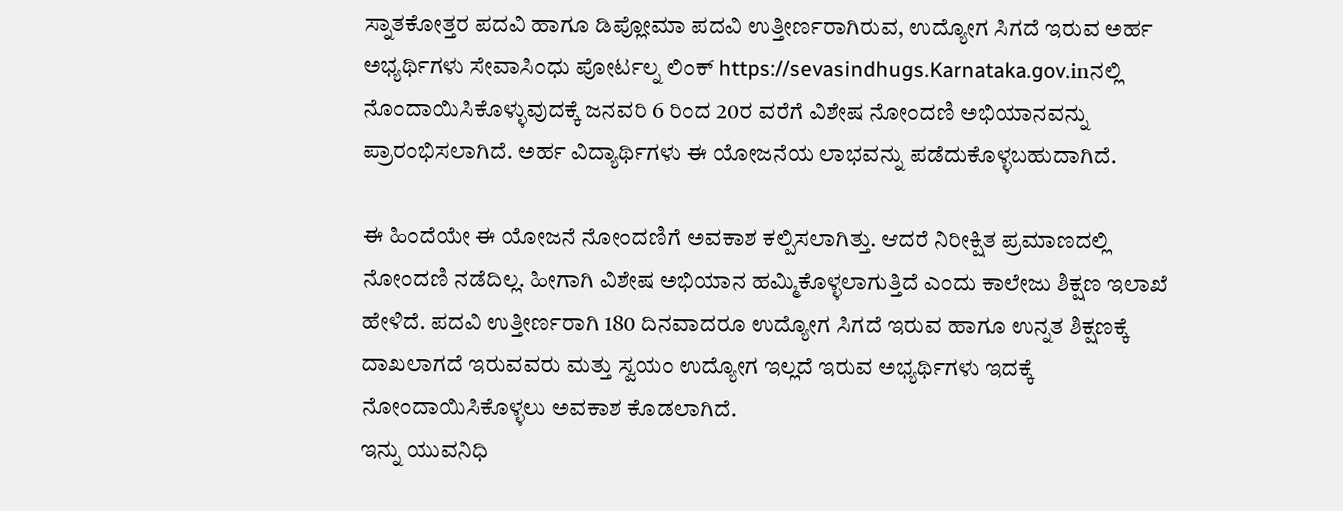ಸ್ನಾತಕೋತ್ತರ ಪದವಿ ಹಾಗೂ ಡಿಪ್ಲೋಮಾ ಪದವಿ ಉತ್ತೀರ್ಣರಾಗಿರುವ, ಉದ್ಯೋಗ ಸಿಗದೆ ಇರುವ ಅರ್ಹ ಅಭ್ಯರ್ಥಿಗಳು ಸೇವಾಸಿಂಧು ಪೋರ್ಟಲ್ನ ಲಿಂಕ್ https://sevasindhugs.Karnataka.gov.inನಲ್ಲಿ ನೊಂದಾಯಿಸಿಕೊಳ್ಳುವುದಕ್ಕೆ ಜನವರಿ 6 ರಿಂದ 20ರ ವರೆಗೆ ವಿಶೇಷ ನೋಂದಣಿ ಅಭಿಯಾನವನ್ನು ಪ್ರಾರಂಭಿಸಲಾಗಿದೆ. ಅರ್ಹ ವಿದ್ಯಾರ್ಥಿಗಳು ಈ ಯೋಜನೆಯ ಲಾಭವನ್ನು ಪಡೆದುಕೊಳ್ಳಬಹುದಾಗಿದೆ.

ಈ ಹಿಂದೆಯೇ ಈ ಯೋಜನೆ ನೋಂದಣಿಗೆ ಅವಕಾಶ ಕಲ್ಪಿಸಲಾಗಿತ್ತು. ಆದರೆ ನಿರೀಕ್ಷಿತ ಪ್ರಮಾಣದಲ್ಲಿ ನೋಂದಣಿ ನಡೆದಿಲ್ಲ. ಹೀಗಾಗಿ ವಿಶೇಷ ಅಭಿಯಾನ ಹಮ್ಮಿಕೊಳ್ಳಲಾಗುತ್ತಿದೆ ಎಂದು ಕಾಲೇಜು ಶಿಕ್ಷಣ ಇಲಾಖೆ ಹೇಳಿದೆ. ಪದವಿ ಉತ್ತೀರ್ಣರಾಗಿ 180 ದಿನವಾದರೂ ಉದ್ಯೋಗ ಸಿಗದೆ ಇರುವ ಹಾಗೂ ಉನ್ನತ ಶಿಕ್ಷಣಕ್ಕೆ ದಾಖಲಾಗದೆ ಇರುವವರು ಮತ್ತು ಸ್ವಯಂ ಉದ್ಯೋಗ ಇಲ್ಲದೆ ಇರುವ ಅಭ್ಯರ್ಥಿಗಳು ಇದಕ್ಕೆ ನೋಂದಾಯಿಸಿಕೊಳ್ಳಲು ಅವಕಾಶ ಕೊಡಲಾಗಿದೆ.
ಇನ್ನು ಯುವನಿಧಿ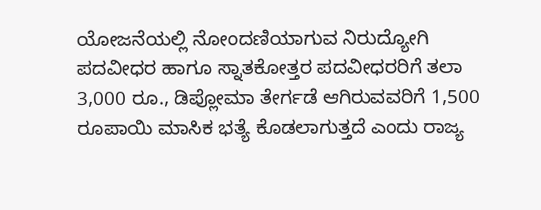ಯೋಜನೆಯಲ್ಲಿ ನೋಂದಣಿಯಾಗುವ ನಿರುದ್ಯೋಗಿ ಪದವೀಧರ ಹಾಗೂ ಸ್ನಾತಕೋತ್ತರ ಪದವೀಧರರಿಗೆ ತಲಾ 3,000 ರೂ., ಡಿಪ್ಲೋಮಾ ತೇರ್ಗಡೆ ಆಗಿರುವವರಿಗೆ 1,500 ರೂಪಾಯಿ ಮಾಸಿಕ ಭತ್ಯೆ ಕೊಡಲಾಗುತ್ತದೆ ಎಂದು ರಾಜ್ಯ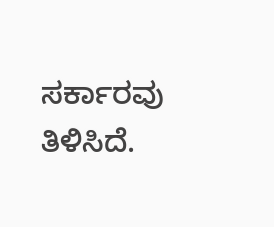ಸರ್ಕಾರವು ತಿಳಿಸಿದೆ.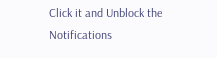Click it and Unblock the Notifications